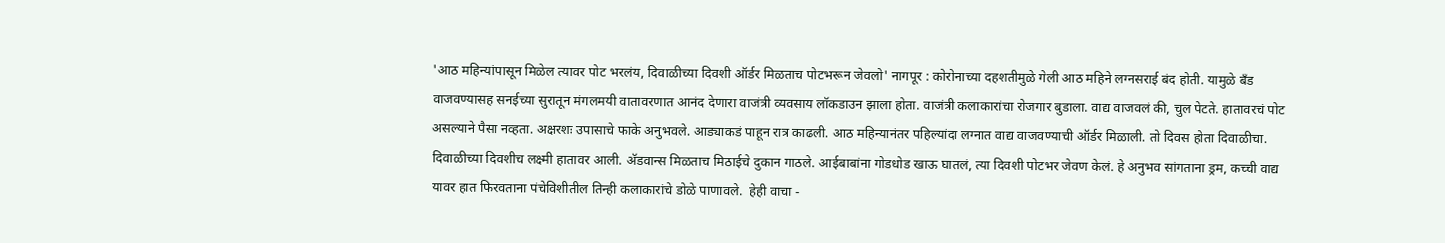'आठ महिन्यांपासून मिळेल त्यावर पोट भरलंय, दिवाळीच्या दिवशी ऑर्डर मिळताच पोटभरून जेवलो' नागपूर : कोरोनाच्या दहशतीमुळे गेली आठ महिने लग्नसराई बंद होती. यामुळे बँड वाजवण्यासह सनईच्या सुरातून मंगलमयी वातावरणात आनंद देणारा वाजंत्री व्यवसाय लॉकडाउन झाला होता. वाजंत्री कलाकारांचा रोजगार बुडाला. वाद्य वाजवलं की, चुल पेटते. हातावरचं पोट असल्याने पैसा नव्हता. अक्षरशः उपासाचे फाके अनुभवले. आड्याकडं पाहून रात्र काढली. आठ महिन्यानंतर पहिल्यांदा लग्नात वाद्य वाजवण्याची ऑर्डर मिळाली. तो दिवस होता दिवाळीचा. दिवाळीच्या दिवशीच लक्ष्मी हातावर आली. अ‌ॅडवान्स मिळताच मिठाईचे दुकान गाठले. आईबाबांना गोडधोड खाऊ घातलं, त्या दिवशी पोटभर जेवण केलं. हे अनुभव सांगताना ड्रम, कच्ची वाद्य यावर हात फिरवताना पंचेविशीतील तिन्ही कलाकारांचे डोळे पाणावले.  हेही वाचा -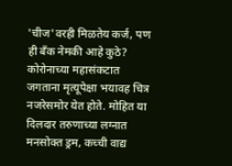'चीज'वरही मिळतेय कर्ज, पण ही बँक नेमकी आहे कुठे? कोरोनाच्या महासंकटात जगताना मृत्यूपेक्षा भयावह चित्र नजरेसमोर येत होते. मोहित या दिलदार तरुणाच्या लग्नात मनसोक्त ड्रम, कच्ची वाद्य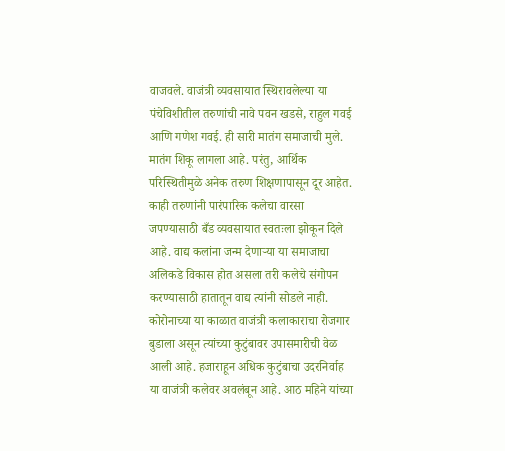वाजवले. वाजंत्री व्यवसायात स्थिरावलेल्या या पंचेविशीतील तरुणांची नावे पवन खडसे, राहुल गवई आणि गणेश गवई. ही सारी मातंग समाजाची मुले. मातंग शिकू लागला आहे. परंतु, आर्थिक परिस्थितीमुळे अनेक तरुण शिक्षणापासून दूर आहेत. काही तरुणांनी पारंपारिक कलेचा वारसा जपण्यासाठी बँड व्यवसायात स्वतःला झोकून दिले आहे. वाद्य कलांना जन्म देणाऱ्या या समाजाचा अलिकडे विकास होत असला तरी कलेचे संगोपन करण्यासाठी हातातून वाद्य त्यांनी सोडले नाही. कोरोनाच्या या काळात वाजंत्री कलाकाराचा रोजगार बुडाला असून त्यांच्या कुटुंबावर उपासमारीची वेळ आली आहे. हजाराहून अधिक कुटुंबाचा उदरनिर्वाह या वाजंत्री कलेवर अवलंबून आहे. आठ महिने यांच्या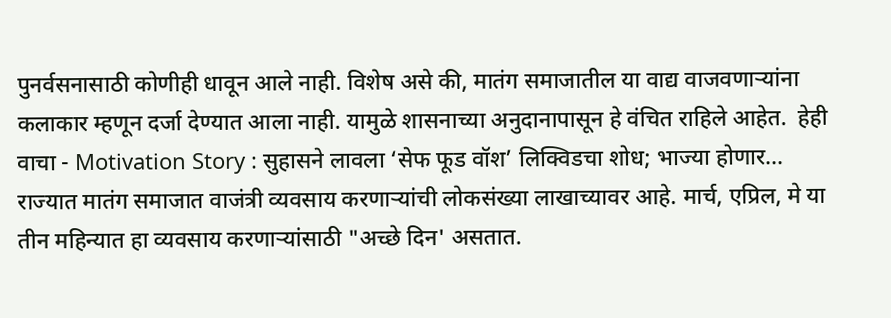पुनर्वसनासाठी कोणीही धावून आले नाही. विशेष असे की, मातंग समाजातील या वाद्य वाजवणाऱ्यांना कलाकार म्हणून दर्जा देण्यात आला नाही. यामुळे शासनाच्या अनुदानापासून हे वंचित राहिले आहेत.  हेही वाचा - Motivation Story : सुहासने लावला ‘सेफ फूड वॉश’ लिक्विडचा शोध; भाज्या होणार... राज्यात मातंग समाजात वाजंत्री व्यवसाय करणाऱ्यांची लोकसंख्या लाखाच्यावर आहे. मार्च, एप्रिल, मे या तीन महिन्यात हा व्यवसाय करणाऱ्यांसाठी "अच्छे दिन' असतात.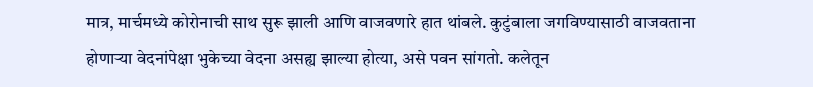मात्र, मार्चमध्ये कोरोनाची साथ सुरू झाली आणि वाजवणारे हात थांबले. कुटुंबाला जगविण्यासाठी वाजवताना होणाऱ्या वेदनांपेक्षा भुकेच्या वेदना असह्य झाल्या होत्या, असे पवन सांगतो. कलेतून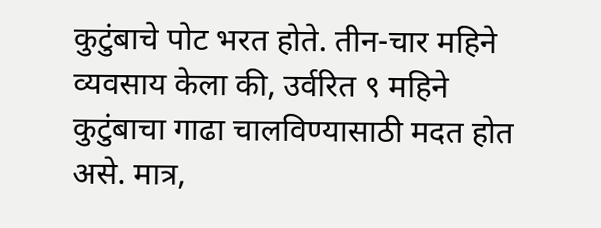कुटुंबाचे पोट भरत होते. तीन-चार महिने व्यवसाय केला की, उर्वरित ९ महिने कुटुंबाचा गाढा चालविण्यासाठी मदत होत असे. मात्र,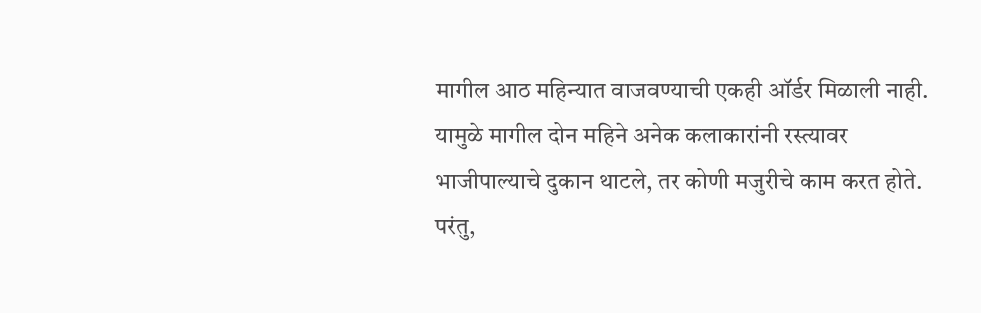मागील आठ महिन्यात वाजवण्याची एकही ऑर्डर मिळाली नाही. यामुळे मागील दोन महिने अनेक कलाकारांनी रस्त्यावर भाजीपाल्याचे दुकान थाटले, तर कोणी मजुरीचे काम करत होते. परंतु,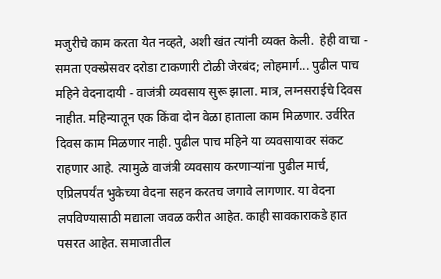मजुरीचे काम करता येत नव्हते, अशी खंत त्यांनी व्यक्त केली.  हेही वाचा - समता एक्स्प्रेसवर दरोडा टाकणारी टोळी जेरबंद; लोहमार्ग... पुढील पाच महिने वेदनादायी - वाजंत्री व्यवसाय सुरू झाला. मात्र, लग्नसराईचे दिवस नाहीत. महिन्यातून एक किंवा दोन वेळा हाताला काम मिळणार. उर्वरित दिवस काम मिळणार नाही. पुढील पाच महिने या व्यवसायावर संकट राहणार आहे. त्यामुळे वाजंत्री व्यवसाय करणाऱ्यांना पुढील मार्च, एप्रिलपर्यंत भुकेच्या वेदना सहन करतच जगावे लागणार. या वेदना लपविण्यासाठी मद्याला जवळ करीत आहेत. काही सावकाराकडे हात पसरत आहेत. समाजातील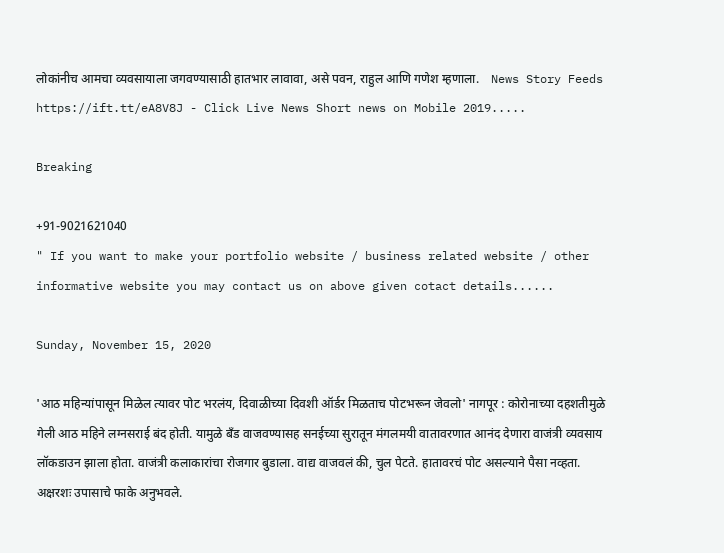लोकांनीच आमचा व्यवसायाला जगवण्यासाठी हातभार लावावा, असे पवन, राहुल आणि गणेश म्हणाला.    News Story Feeds https://ift.tt/eA8V8J - Click Live News Short news on Mobile 2019.....

Breaking

+91-9021621040
" If you want to make your portfolio website / business related website / other informative website you may contact us on above given cotact details......

Sunday, November 15, 2020

'आठ महिन्यांपासून मिळेल त्यावर पोट भरलंय, दिवाळीच्या दिवशी ऑर्डर मिळताच पोटभरून जेवलो' नागपूर : कोरोनाच्या दहशतीमुळे गेली आठ महिने लग्नसराई बंद होती. यामुळे बँड वाजवण्यासह सनईच्या सुरातून मंगलमयी वातावरणात आनंद देणारा वाजंत्री व्यवसाय लॉकडाउन झाला होता. वाजंत्री कलाकारांचा रोजगार बुडाला. वाद्य वाजवलं की, चुल पेटते. हातावरचं पोट असल्याने पैसा नव्हता. अक्षरशः उपासाचे फाके अनुभवले.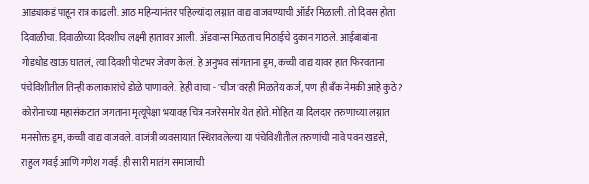आड्याकडं पाहून रात्र काढली. आठ महिन्यानंतर पहिल्यांदा लग्नात वाद्य वाजवण्याची ऑर्डर मिळाली. तो दिवस होता दिवाळीचा. दिवाळीच्या दिवशीच लक्ष्मी हातावर आली. अ‌ॅडवान्स मिळताच मिठाईचे दुकान गाठले. आईबाबांना गोडधोड खाऊ घातलं, त्या दिवशी पोटभर जेवण केलं. हे अनुभव सांगताना ड्रम, कच्ची वाद्य यावर हात फिरवताना पंचेविशीतील तिन्ही कलाकारांचे डोळे पाणावले.  हेही वाचा - 'चीज'वरही मिळतेय कर्ज, पण ही बँक नेमकी आहे कुठे? कोरोनाच्या महासंकटात जगताना मृत्यूपेक्षा भयावह चित्र नजरेसमोर येत होते. मोहित या दिलदार तरुणाच्या लग्नात मनसोक्त ड्रम, कच्ची वाद्य वाजवले. वाजंत्री व्यवसायात स्थिरावलेल्या या पंचेविशीतील तरुणांची नावे पवन खडसे, राहुल गवई आणि गणेश गवई. ही सारी मातंग समाजाची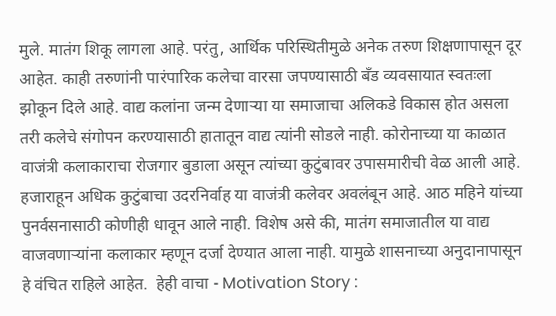मुले. मातंग शिकू लागला आहे. परंतु, आर्थिक परिस्थितीमुळे अनेक तरुण शिक्षणापासून दूर आहेत. काही तरुणांनी पारंपारिक कलेचा वारसा जपण्यासाठी बँड व्यवसायात स्वतःला झोकून दिले आहे. वाद्य कलांना जन्म देणाऱ्या या समाजाचा अलिकडे विकास होत असला तरी कलेचे संगोपन करण्यासाठी हातातून वाद्य त्यांनी सोडले नाही. कोरोनाच्या या काळात वाजंत्री कलाकाराचा रोजगार बुडाला असून त्यांच्या कुटुंबावर उपासमारीची वेळ आली आहे. हजाराहून अधिक कुटुंबाचा उदरनिर्वाह या वाजंत्री कलेवर अवलंबून आहे. आठ महिने यांच्या पुनर्वसनासाठी कोणीही धावून आले नाही. विशेष असे की, मातंग समाजातील या वाद्य वाजवणाऱ्यांना कलाकार म्हणून दर्जा देण्यात आला नाही. यामुळे शासनाच्या अनुदानापासून हे वंचित राहिले आहेत.  हेही वाचा - Motivation Story :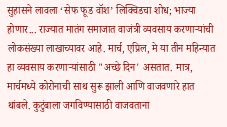सुहासने लावला ‘सेफ फूड वॉश’ लिक्विडचा शोध; भाज्या होणार... राज्यात मातंग समाजात वाजंत्री व्यवसाय करणाऱ्यांची लोकसंख्या लाखाच्यावर आहे. मार्च, एप्रिल, मे या तीन महिन्यात हा व्यवसाय करणाऱ्यांसाठी "अच्छे दिन' असतात. मात्र, मार्चमध्ये कोरोनाची साथ सुरू झाली आणि वाजवणारे हात थांबले. कुटुंबाला जगविण्यासाठी वाजवताना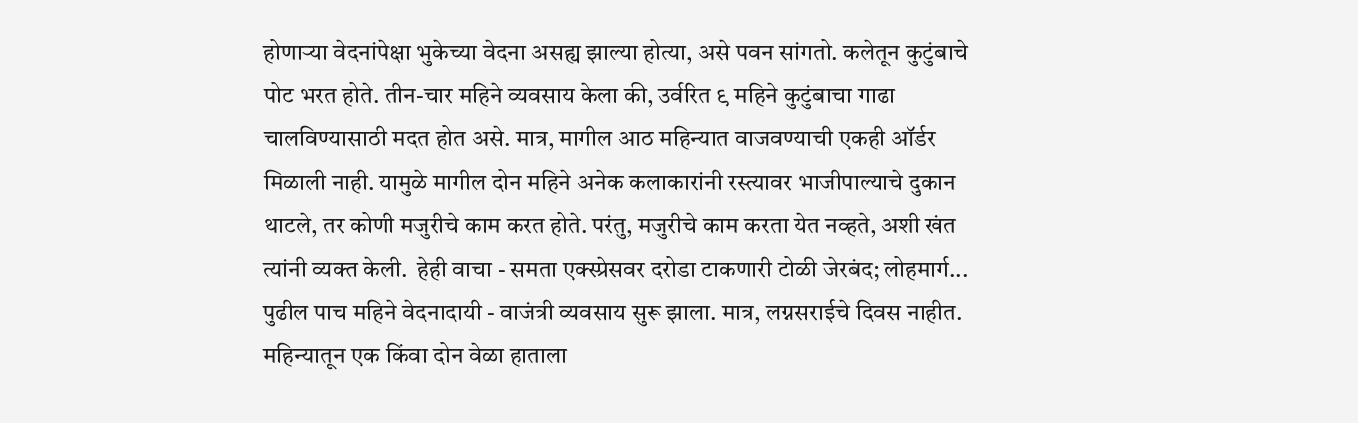होणाऱ्या वेदनांपेक्षा भुकेच्या वेदना असह्य झाल्या होत्या, असे पवन सांगतो. कलेतून कुटुंबाचे पोट भरत होते. तीन-चार महिने व्यवसाय केला की, उर्वरित ९ महिने कुटुंबाचा गाढा चालविण्यासाठी मदत होत असे. मात्र, मागील आठ महिन्यात वाजवण्याची एकही ऑर्डर मिळाली नाही. यामुळे मागील दोन महिने अनेक कलाकारांनी रस्त्यावर भाजीपाल्याचे दुकान थाटले, तर कोणी मजुरीचे काम करत होते. परंतु, मजुरीचे काम करता येत नव्हते, अशी खंत त्यांनी व्यक्त केली.  हेही वाचा - समता एक्स्प्रेसवर दरोडा टाकणारी टोळी जेरबंद; लोहमार्ग... पुढील पाच महिने वेदनादायी - वाजंत्री व्यवसाय सुरू झाला. मात्र, लग्नसराईचे दिवस नाहीत. महिन्यातून एक किंवा दोन वेळा हाताला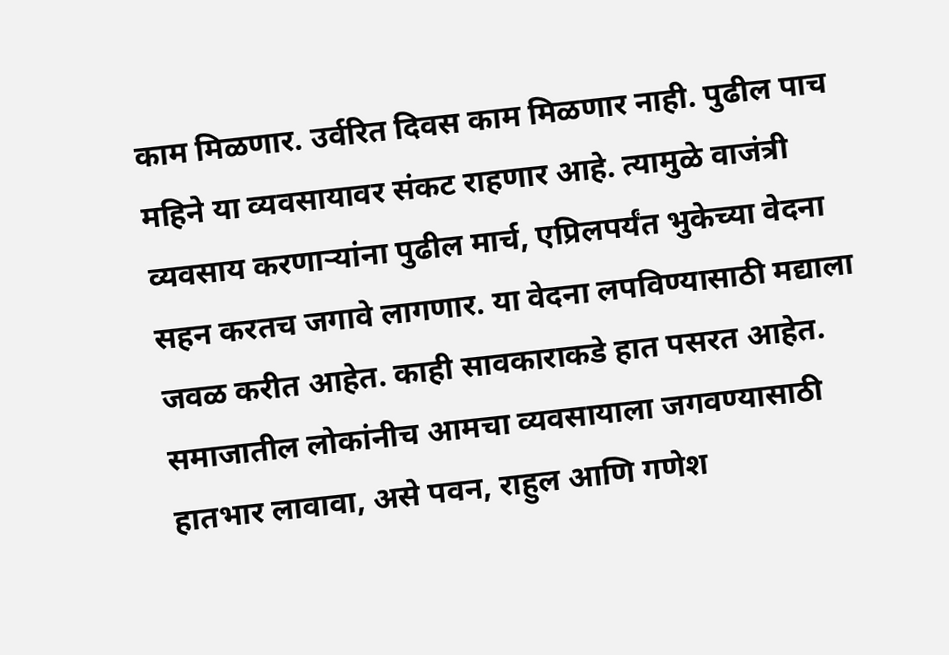काम मिळणार. उर्वरित दिवस काम मिळणार नाही. पुढील पाच महिने या व्यवसायावर संकट राहणार आहे. त्यामुळे वाजंत्री व्यवसाय करणाऱ्यांना पुढील मार्च, एप्रिलपर्यंत भुकेच्या वेदना सहन करतच जगावे लागणार. या वेदना लपविण्यासाठी मद्याला जवळ करीत आहेत. काही सावकाराकडे हात पसरत आहेत. समाजातील लोकांनीच आमचा व्यवसायाला जगवण्यासाठी हातभार लावावा, असे पवन, राहुल आणि गणेश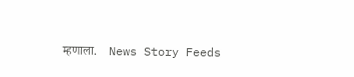म्हणाला.    News Story Feeds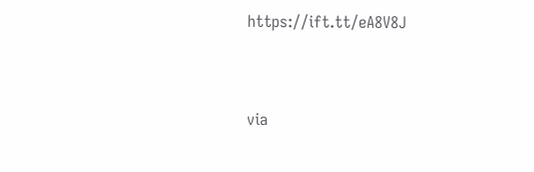https://ift.tt/eA8V8J


via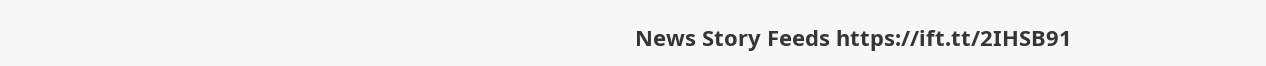News Story Feeds https://ift.tt/2IHSB91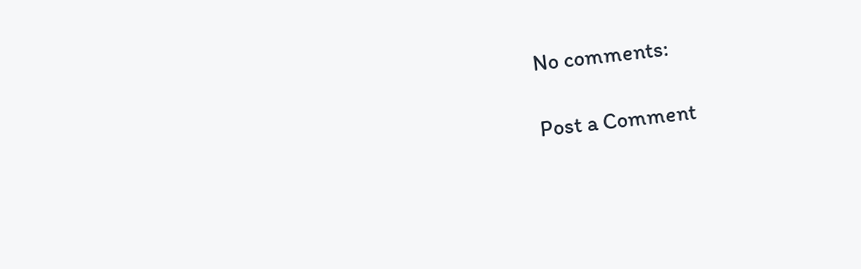No comments:

Post a Comment